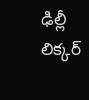ఢిల్లీ లిక్కర్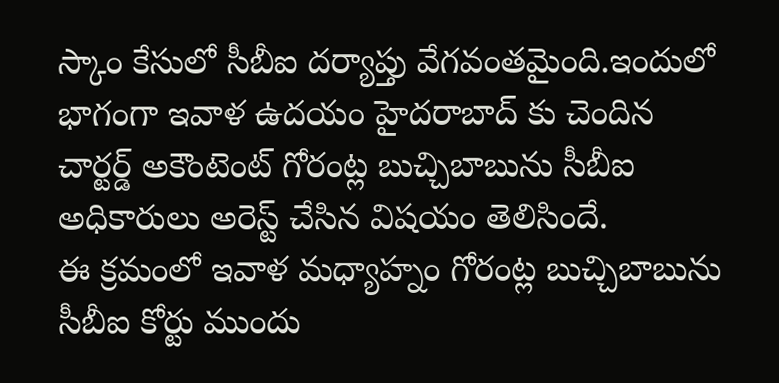స్కాం కేసులో సీబీఐ దర్యాప్తు వేగవంతమైంది.ఇందులో భాగంగా ఇవాళ ఉదయం హైదరాబాద్ కు చెందిన చార్టర్డ్ అకౌంటెంట్ గోరంట్ల బుచ్చిబాబును సీబీఐ అధికారులు అరెస్ట్ చేసిన విషయం తెలిసిందే.
ఈ క్రమంలో ఇవాళ మధ్యాహ్నం గోరంట్ల బుచ్చిబాబును సీబీఐ కోర్టు ముందు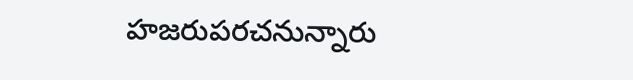హజరుపరచనున్నారు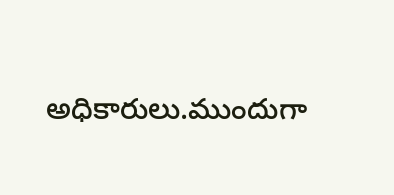అధికారులు.ముందుగా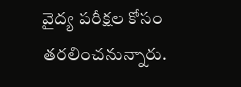వైద్య పరీక్షల కోసం తరలించనున్నారు.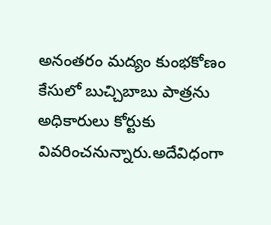అనంతరం మద్యం కుంభకోణం కేసులో బుచ్చిబాబు పాత్రను అధికారులు కోర్టుకు వివరించనున్నారు.అదేవిధంగా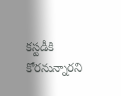కస్టడీకి కోరనున్నారని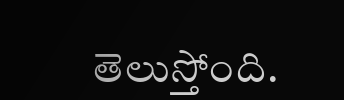తెలుస్తోంది.